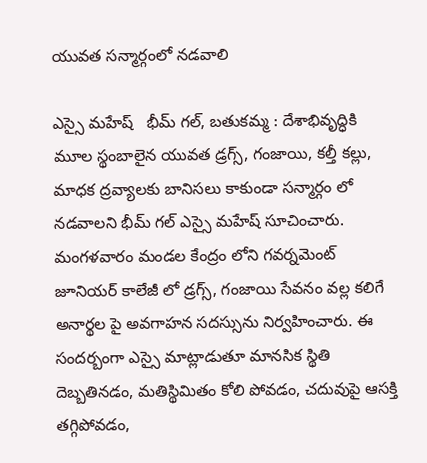యువత సన్మార్గంలో నడవాలి

ఎస్సై మహేష్   భీమ్ గల్, బతుకమ్మ : దేశాభివృద్ధికి మూల స్థంబాలైన యువత డ్రగ్స్, గంజాయి, కల్తీ కల్లు, మాధక ద్రవ్యాలకు బానిసలు కాకుండా సన్మార్గం లో నడవాలని భీమ్ గల్ ఎస్సై మహేష్ సూచించారు. మంగళవారం మండల కేంద్రం లోని గవర్నమెంట్ జూనియర్ కాలేజీ లో డ్రగ్స్, గంజాయి సేవనం వల్ల కలిగే అనార్థల పై అవగాహన సదస్సును నిర్వహించారు. ఈ సందర్బంగా ఎస్సై మాట్లాడుతూ మానసిక స్థితి దెబ్బతినడం, మతిస్థిమితం కోలి పోవడం, చదువుపై ఆసక్తి తగ్గిపోవడం,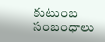కుటుంబ సంబంధాలు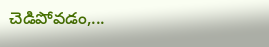చెడిపోవడం,...